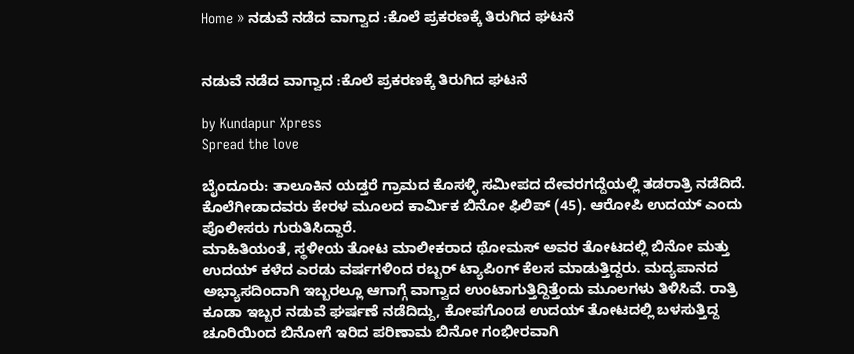Home » ನಡುವೆ ನಡೆದ ವಾಗ್ವಾದ :ಕೊಲೆ ಪ್ರಕರಣಕ್ಕೆ ತಿರುಗಿದ ಘಟನೆ


ನಡುವೆ ನಡೆದ ವಾಗ್ವಾದ :ಕೊಲೆ ಪ್ರಕರಣಕ್ಕೆ ತಿರುಗಿದ ಘಟನೆ

by Kundapur Xpress
Spread the love

ಬೈಂದೂರು: ತಾಲೂಕಿನ ಯಡ್ತರೆ ಗ್ರಾಮದ ಕೊಸಳ್ಳಿ ಸಮೀಪದ ದೇವರಗದ್ದೆಯಲ್ಲಿ ತಡರಾತ್ರಿ ನಡೆದಿದೆ.
ಕೊಲೆಗೀಡಾದವರು ಕೇರಳ ಮೂಲದ ಕಾರ್ಮಿಕ ಬಿನೋ ಫಿಲಿಪ್ (45). ಆರೋಪಿ ಉದಯ್ ಎಂದು ಪೊಲೀಸರು ಗುರುತಿಸಿದ್ದಾರೆ.
ಮಾಹಿತಿಯಂತೆ, ಸ್ಥಳೀಯ ತೋಟ ಮಾಲೀಕರಾದ ಥೋಮಸ್ ಅವರ ತೋಟದಲ್ಲಿ ಬಿನೋ ಮತ್ತು ಉದಯ್ ಕಳೆದ ಎರಡು ವರ್ಷಗಳಿಂದ ರಬ್ಬರ್ ಟ್ಯಾಪಿಂಗ್ ಕೆಲಸ ಮಾಡುತ್ತಿದ್ದರು. ಮದ್ಯಪಾನದ ಅಭ್ಯಾಸದಿಂದಾಗಿ ಇಬ್ಬರಲ್ಲೂ ಆಗಾಗ್ಗೆ ವಾಗ್ವಾದ ಉಂಟಾಗುತ್ತಿದ್ದಿತ್ತೆಂದು ಮೂಲಗಳು ತಿಳಿಸಿವೆ. ರಾತ್ರಿ ಕೂಡಾ ಇಬ್ಬರ ನಡುವೆ ಘರ್ಷಣೆ ನಡೆದಿದ್ದು, ಕೋಪಗೊಂಡ ಉದಯ್ ತೋಟದಲ್ಲಿ ಬಳಸುತ್ತಿದ್ದ ಚೂರಿಯಿಂದ ಬಿನೋಗೆ ಇರಿದ ಪರಿಣಾಮ ಬಿನೋ ಗಂಭೀರವಾಗಿ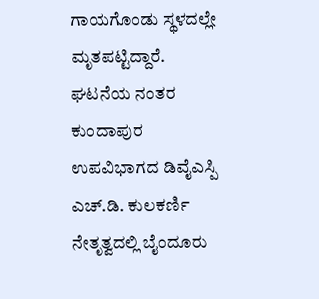ಗಾಯಗೊಂಡು ಸ್ಥಳದಲ್ಲೇ ಮೃತಪಟ್ಟಿದ್ದಾರೆ.
ಘಟನೆಯ ನಂತರ ಕುಂದಾಪುರ ಉಪವಿಭಾಗದ ಡಿವೈಎಸ್ಪಿ ಎಚ್.ಡಿ. ಕುಲಕರ್ಣಿ ನೇತೃತ್ವದಲ್ಲಿ ಬೈಂದೂರು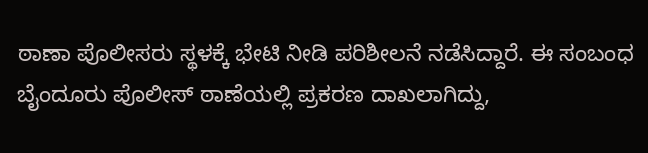ಠಾಣಾ ಪೊಲೀಸರು ಸ್ಥಳಕ್ಕೆ ಭೇಟಿ ನೀಡಿ ಪರಿಶೀಲನೆ ನಡೆಸಿದ್ದಾರೆ. ಈ ಸಂಬಂಧ ಬೈಂದೂರು ಪೊಲೀಸ್ ಠಾಣೆಯಲ್ಲಿ ಪ್ರಕರಣ ದಾಖಲಾಗಿದ್ದು,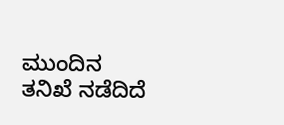ಮುಂದಿನ ತನಿಖೆ ನಡೆದಿದೆ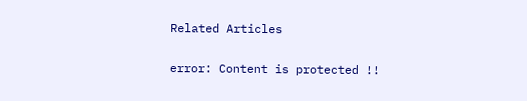Related Articles

error: Content is protected !!